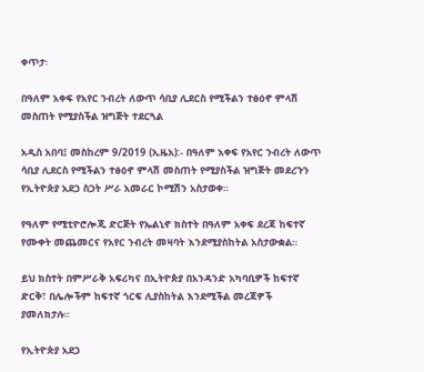ቀጥታ፡

በዓለም አቀፍ የአየር ንብረት ለውጥ ሳቢያ ሊደርስ የሚችልን ተፅዕኖ ምላሽ መስጠት የሚያስችል ዝግጅት ተደርጓል

አዲስ አበባ፤ መስከረም 9/2019 (ኢዜአ):- በዓለም አቀፍ የአየር ንብረት ለውጥ ሳቢያ ሊደርስ የሚችልን ተፅዕኖ ምላሽ መስጠት የሚያስችል ዝግጅት መደረጉን የኢትዮጵያ አደጋ ስጋት ሥራ አመራር ኮሚሽን አስታወቀ።

የዓለም የሚቲዮሮሎጂ ድርጅት የኤልኒኖ ክስተት በዓለም አቀፍ ደረጃ ከፍተኛ የሙቀት መጨመርና የአየር ንብረት መዛባት እንደሚያስከትል አስታውቋል።

ይህ ክስተት በምሥራቅ አፍሪካና በኢትዮጵያ በአንዳንድ አካባቢዎች ከፍተኛ ድርቅ፣ በሌሎችም ከፍተኛ ጎርፍ ሊያስከትል እንደሚችል መረጃዎች ያመለክታሉ።

የኢትዮጵያ አደጋ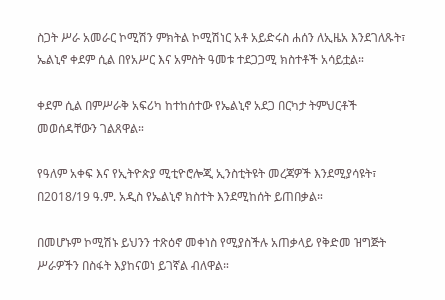ስጋት ሥራ አመራር ኮሚሽን ምክትል ኮሚሽነር አቶ አይድሩስ ሐሰን ለኢዜአ እንደገለጹት፣ ኤልኒኖ ቀደም ሲል በየአሥር እና አምስት ዓመቱ ተደጋጋሚ ክስተቶች አሳይቷል።

ቀደም ሲል በምሥራቅ አፍሪካ ከተከሰተው የኤልኒኖ አደጋ በርካታ ትምህርቶች መወሰዳቸውን ገልጸዋል።

የዓለም አቀፍ እና የኢትዮጵያ ሚቲዮሮሎጂ ኢንስቲትዩት መረጃዎች እንደሚያሳዩት፣ በ2018/19 ዓ.ም. አዲስ የኤልኒኖ ክስተት እንደሚከሰት ይጠበቃል።

በመሆኑም ኮሚሽኑ ይህንን ተጽዕኖ መቀነስ የሚያስችሉ አጠቃላይ የቅድመ ዝግጅት ሥራዎችን በስፋት እያከናወነ ይገኛል ብለዋል።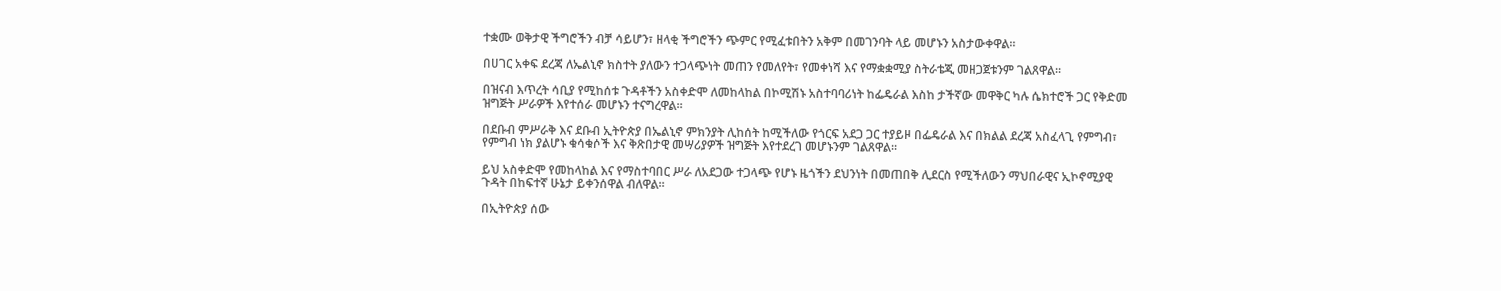ተቋሙ ወቅታዊ ችግሮችን ብቻ ሳይሆን፣ ዘላቂ ችግሮችን ጭምር የሚፈቱበትን አቅም በመገንባት ላይ መሆኑን አስታውቀዋል።

በሀገር አቀፍ ደረጃ ለኤልኒኖ ክስተት ያለውን ተጋላጭነት መጠን የመለየት፣ የመቀነሻ እና የማቋቋሚያ ስትራቴጂ መዘጋጀቱንም ገልጸዋል።

በዝናብ እጥረት ሳቢያ የሚከሰቱ ጉዳቶችን አስቀድሞ ለመከላከል በኮሚሽኑ አስተባባሪነት ከፌዴራል እስከ ታችኛው መዋቅር ካሉ ሴክተሮች ጋር የቅድመ ዝግጅት ሥራዎች እየተሰራ መሆኑን ተናግረዋል።

በደቡብ ምሥራቅ እና ደቡብ ኢትዮጵያ በኤልኒኖ ምክንያት ሊከሰት ከሚችለው የጎርፍ አደጋ ጋር ተያይዞ በፌዴራል እና በክልል ደረጃ አስፈላጊ የምግብ፣ የምግብ ነክ ያልሆኑ ቁሳቁሶች እና ቅጽበታዊ መሣሪያዎች ዝግጅት እየተደረገ መሆኑንም ገልጸዋል።

ይህ አስቀድሞ የመከላከል እና የማስተባበር ሥራ ለአደጋው ተጋላጭ የሆኑ ዜጎችን ደህንነት በመጠበቅ ሊደርስ የሚችለውን ማህበራዊና ኢኮኖሚያዊ ጉዳት በከፍተኛ ሁኔታ ይቀንሰዋል ብለዋል።

በኢትዮጵያ ሰው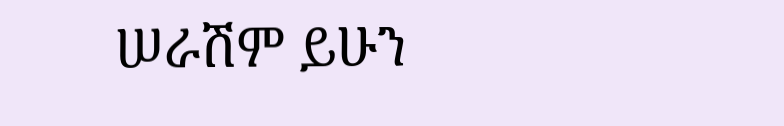ሠራሽም ይሁን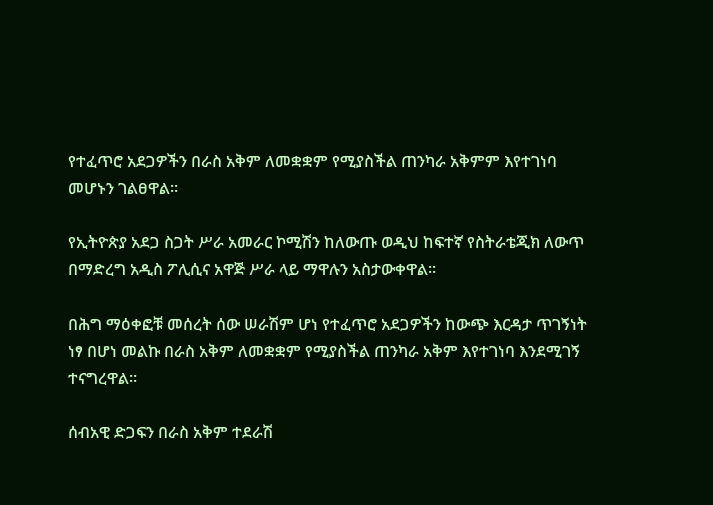የተፈጥሮ አደጋዎችን በራስ አቅም ለመቋቋም የሚያስችል ጠንካራ አቅምም እየተገነባ መሆኑን ገልፀዋል።

የኢትዮጵያ አደጋ ስጋት ሥራ አመራር ኮሚሽን ከለውጡ ወዲህ ከፍተኛ የስትራቴጂክ ለውጥ በማድረግ አዲስ ፖሊሲና አዋጅ ሥራ ላይ ማዋሉን አስታውቀዋል።

በሕግ ማዕቀፎቹ መሰረት ሰው ሠራሽም ሆነ የተፈጥሮ አደጋዎችን ከውጭ እርዳታ ጥገኝነት ነፃ በሆነ መልኩ በራስ አቅም ለመቋቋም የሚያስችል ጠንካራ አቅም እየተገነባ እንደሚገኝ ተናግረዋል።

ሰብአዊ ድጋፍን በራስ አቅም ተደራሽ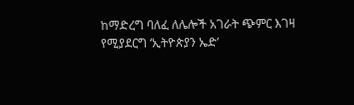ከማድረግ ባለፈ ለሌሎች አገራት ጭምር እገዛ የሚያደርግ ‘ኢትዮጵያን ኤድ’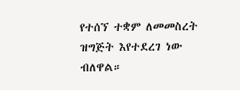የተሰኘ ተቋም ለመመስረት ዝግጅት እየተደረገ ነው ብለዋል።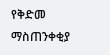የቅድመ ማስጠንቀቂያ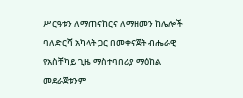ሥርዓቱን ለማጠናከርና ለማዘመን ከሌሎች ባለድርሻ አካላት ጋር በመቀናጀት ብሔራዊ የአስቸካይ ጊዜ ማስተባበሪያ ማዕከል መደራጀቱንም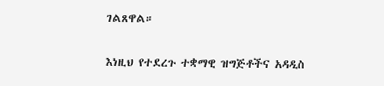ገልጸዋል።

እነዚህ የተደረጉ ተቋማዊ ዝግጅቶችና አዳዲስ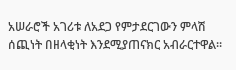አሠራሮች አገሪቱ ለአደጋ የምታደርገውን ምላሽ ሰጪነት በዘላቂነት እንደሚያጠናክር አብራርተዋል።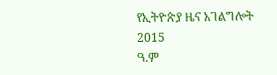የኢትዮጵያ ዜና አገልግሎት
2015
ዓ.ም